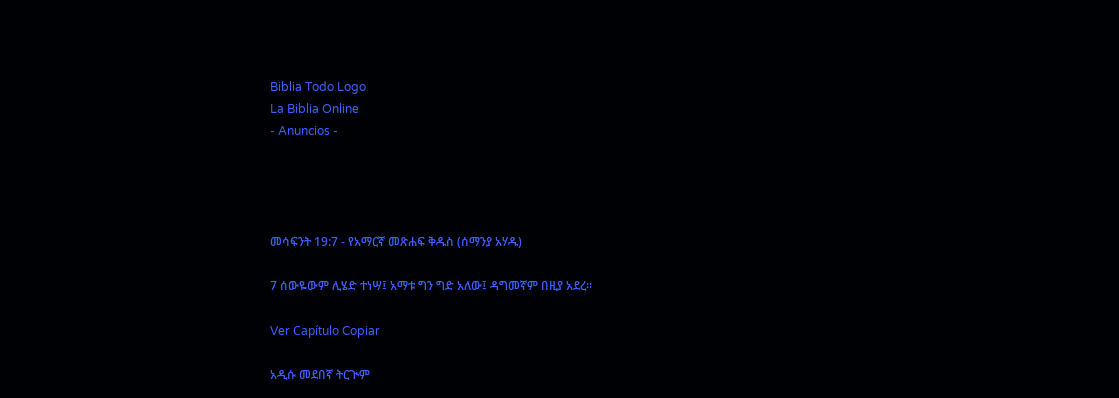Biblia Todo Logo
La Biblia Online
- Anuncios -




መሳፍንት 19:7 - የአማርኛ መጽሐፍ ቅዱስ (ሰማንያ አሃዱ)

7 ሰውዬውም ሊሄድ ተነሣ፤ አማቱ ግን ግድ አለው፤ ዳግመኛም በዚያ አደረ።

Ver Capítulo Copiar

አዲሱ መደበኛ ትርጒም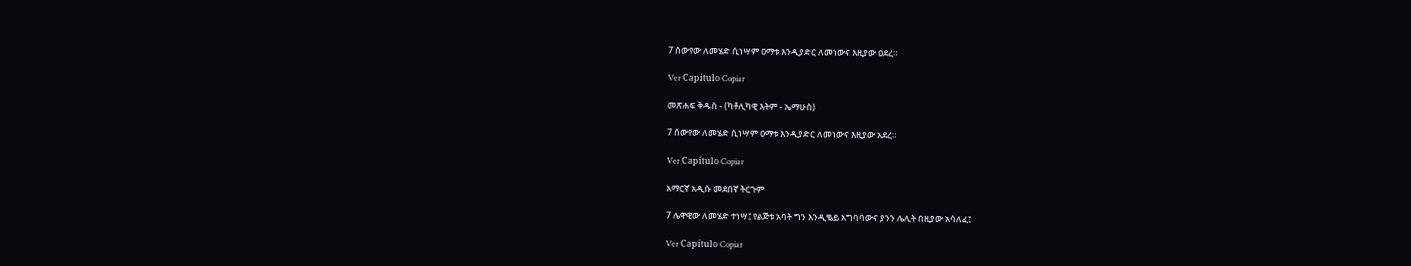7 ሰውየው ለመሄድ ሲነሣም ዐማቱ እንዲያድር ለመነውና እዚያው ዐደረ።

Ver Capítulo Copiar

መጽሐፍ ቅዱስ - (ካቶሊካዊ እትም - ኤማሁስ)

7 ሰውየው ለመሄድ ሲነሣም ዐማቱ እንዲያድር ለመነውና እዚያው አደረ።

Ver Capítulo Copiar

አማርኛ አዲሱ መደበኛ ትርጉም

7 ሌዋዊው ለመሄድ ተነሣ፤ የልጅቱ አባት ግን እንዲቈይ አግባባውና ያንን ሌሊት በዚያው አሳለፈ፤

Ver Capítulo Copiar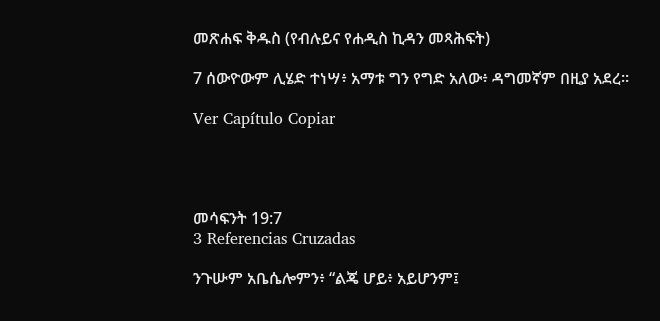መጽሐፍ ቅዱስ (የብሉይና የሐዲስ ኪዳን መጻሕፍት)

7 ሰውዮውም ሊሄድ ተነሣ፥ አማቱ ግን የግድ አለው፥ ዳግመኛም በዚያ አደረ።

Ver Capítulo Copiar




መሳፍንት 19:7
3 Referencias Cruzadas

ንጉሡም አቤሴሎምን፥ “ልጄ ሆይ፥ አይሆንም፤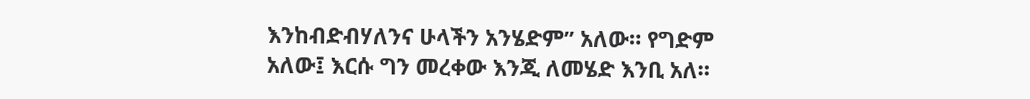እንከብድብሃለንና ሁላችን አንሄድም” አለው። የግድም አለው፤ እርሱ ግን መረቀው እንጂ ለመሄድ እንቢ አለ።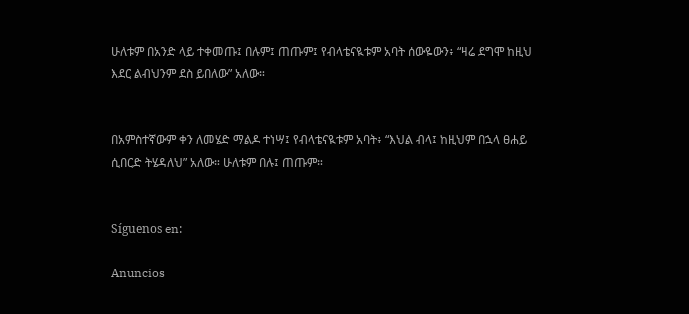ሁለቱም በአንድ ላይ ተቀመጡ፤ በሉም፤ ጠጡም፤ የብላቴናዪቱም አባት ሰውዬውን፥ “ዛሬ ደግሞ ከዚህ እደር ልብህንም ደስ ይበለው” አለው።


በአምስተኛውም ቀን ለመሄድ ማልዶ ተነሣ፤ የብላቴናዪቱም አባት፥ “እህል ብላ፤ ከዚህም በኋላ ፀሐይ ሲበርድ ትሄዳለህ” አለው። ሁለቱም በሉ፤ ጠጡም።


Síguenos en:

Anuncios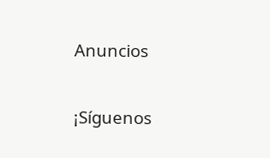Anuncios


¡Síguenos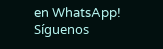en WhatsApp! Síguenos